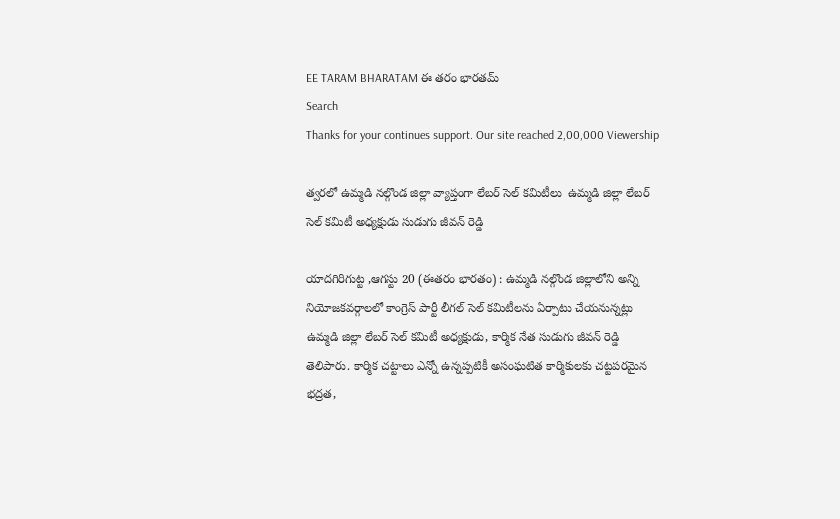EE TARAM BHARATAM ఈ తరం భారతమ్
Search
Thanks for your continues support. Our site reached 2,00,000 Viewership

త్వరలో ఉమ్మడి నల్గొండ జిల్లా వ్యాప్తంగా లేబర్ సెల్ కమిటీలు  ఉమ్మడి జిల్లా లేబర్ సెల్ కమిటీ అధ్యక్షుడు సుడుగు జీవన్ రెడ్డి

యాదగిరిగుట్ట ,ఆగస్టు 20 (ఈతరం భారతం) : ఉమ్మడి నల్గొండ జిల్లాలోని అన్ని నియోజకవర్గాలలో కాంగ్రెస్ పార్టీ లీగల్ సెల్ కమిటీలను ఏర్పాటు చేయనున్నట్లు ఉమ్మడి జిల్లా లేబర్ సెల్ కమిటీ అధ్యక్షుడు, కార్మిక నేత సుడుగు జీవన్ రెడ్డి తెలిపారు. కార్మిక చట్టాలు ఎన్నో ఉన్నప్పటికీ అసంఘటిత కార్మికులకు చట్టపరమైన భద్రత,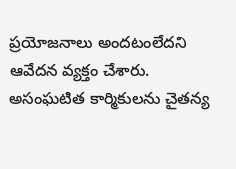ప్రయోజనాలు అందటంలేదని ఆవేదన వ్యక్తం చేశారు. అసంఘటిత కార్మికులను చైతన్య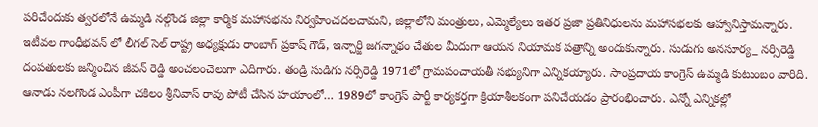పరిచేందుకు త్వరలోనే ఉమ్మడి నల్గొండ జిల్లా కార్మిక మహాసభను నిర్వహించదలచామని, జిల్లాలోని మంత్రులు, ఎమ్మెల్యేలు ఇతర ప్రజా ప్రతినిధులను మహాసభలకు ఆహ్వానిస్తామన్నారు. ఇటీవల గాంధీభవన్ లో లీగల్ సెల్ రాష్ట్ర అధ్యక్షుడు రాంబాగ్ ప్రకాష్ గౌడ్, ఇన్చార్జి జగన్నాథం చేతుల మీదుగా ఆయన నియామక పత్రాన్ని అందుకున్నారు. సుడుగు అనసూర్య_ నర్సిరెడ్డి దంపతులకు జన్మించిన జీవన్ రెడ్డి అంచలంచెలుగా ఎదిగారు. తండ్రి సుడిగు నర్సిరెడ్డి 1971లో గ్రామపంచాయతీ సభ్యునిగా ఎన్నికయ్యారు. సాంప్రదాయ కాంగ్రెస్ ఉమ్మడి కుటుంబం వారిది. ఆనాడు నలగొండ ఎంపీగా చకిలం శ్రీనివాస్ రావు పోటీ చేసిన హయాంలో… 1989లో కాంగ్రెస్ పార్టీ కార్యకర్తగా క్రియాశీలకంగా పనిచేయడం ప్రారంభించారు. ఎన్నో ఎన్నికల్లో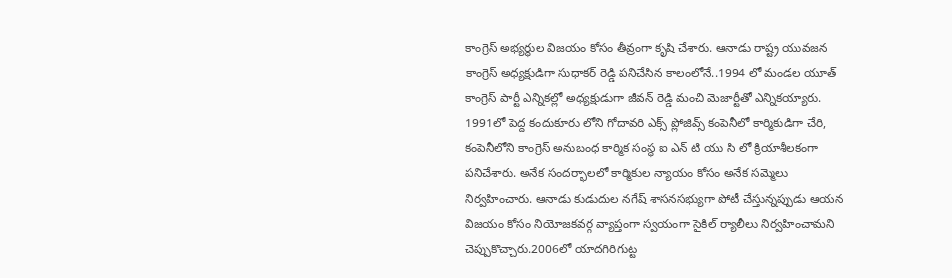కాంగ్రెస్ అభ్యర్థుల విజయం కోసం తీవ్రంగా కృషి చేశారు. ఆనాడు రాష్ట్ర యువజన కాంగ్రెస్ అధ్యక్షుడిగా సుధాకర్ రెడ్డి పనిచేసిన కాలంలోనే..1994 లో మండల యూత్ కాంగ్రెస్ పార్టీ ఎన్నికల్లో అధ్యక్షుడుగా జీవన్ రెడ్డి మంచి మెజార్టీతో ఎన్నికయ్యారు. 1991లో పెద్ద కందుకూరు లోని గోదావరి ఎక్స్ ప్లోజివ్స్ కంపెనీలో కార్మికుడిగా చేరి, కంపెనీలోని కాంగ్రెస్ అనుబంధ కార్మిక సంస్థ ఐ ఎన్ టి యు సి లో క్రియాశీలకంగా పనిచేశారు. అనేక సందర్భాలలో కార్మికుల న్యాయం కోసం అనేక సమ్మెలు నిర్వహించారు. ఆనాడు కుడుదుల నగేష్ శాసనసభ్యుగా పోటీ చేస్తున్నప్పుడు ఆయన విజయం కోసం నియోజకవర్గ వ్యాప్తంగా స్వయంగా సైకిల్ ర్యాలీలు నిర్వహించామని చెప్పుకొచ్చారు.2006లో యాదగిరిగుట్ట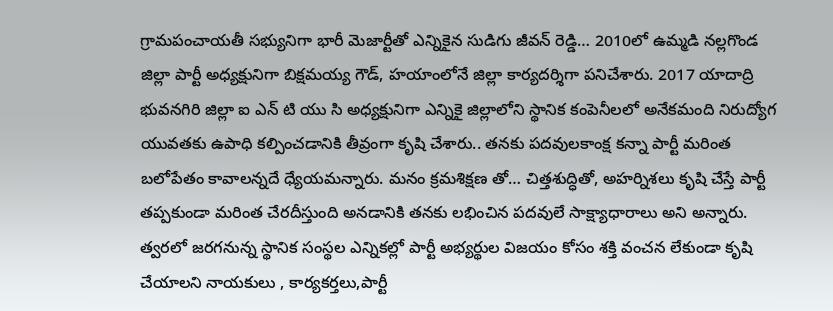గ్రామపంచాయతీ సభ్యునిగా భారీ మెజార్టీతో ఎన్నికైన సుడిగు జీవన్ రెడ్డి… 2010లో ఉమ్మడి నల్లగొండ జిల్లా పార్టీ అధ్యక్షునిగా బిక్షమయ్య గౌడ్, హయాంలోనే జిల్లా కార్యదర్శిగా పనిచేశారు. 2017 యాదాద్రి భువనగిరి జిల్లా ఐ ఎన్ టి యు సి అధ్యక్షునిగా ఎన్నికై జిల్లాలోని స్థానిక కంపెనీలలో అనేకమంది నిరుద్యోగ యువతకు ఉపాధి కల్పించడానికి తీవ్రంగా కృషి చేశారు.. తనకు పదవులకాంక్ష కన్నా పార్టీ మరింత బలోపేతం కావాలన్నదే ధ్యేయమన్నారు. మనం క్రమశిక్షణ తో… చిత్తశుద్ధితో, అహర్నిశలు కృషి చేస్తే పార్టీ తప్పకుండా మరింత చేరదీస్తుంది అనడానికి తనకు లభించిన పదవులే సాక్ష్యాధారాలు అని అన్నారు. త్వరలో జరగనున్న స్థానిక సంస్థల ఎన్నికల్లో పార్టీ అభ్యర్థుల విజయం కోసం శక్తి వంచన లేకుండా కృషి చేయాలని నాయకులు , కార్యకర్తలు,పార్టీ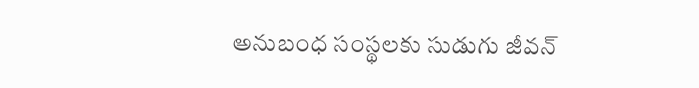అనుబంధ సంస్థలకు సుడుగు జీవన్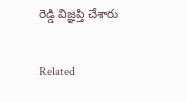రెడ్డి విజ్ఞప్తి చేశారు

Related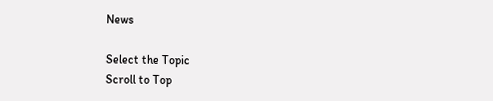News

Select the Topic
Scroll to Top